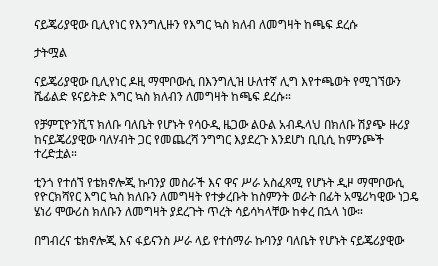ናይጄሪያዊው ቢሊየነር የእንግሊዙን የእግር ኳስ ክለብ ለመግዛት ከጫፍ ደረሱ

ታትሟል

ናይጄሪያዊው ቢሊየነር ዶዚ ማሞቦውሲ በእንግሊዝ ሁለተኛ ሊግ እየተጫወት የሚገኘውን ሼፊልድ ዩናይትድ እግር ኳስ ክለብን ለመግዛት ከጫፍ ደረሱ።

የቻምፒዮንሺፕ ክለቡ ባለቤት የሆኑት የሳዑዲ ዜጋው ልዑል አብዱላህ በክለቡ ሽያጭ ዙሪያ ከናይጄሪያዊው ባለሃብት ጋር የመጨረሻ ንግግር እያደረጉ እንደሆነ ቢቢሲ ከምንጮች ተረድቷል።

ቲንጎ የተሰኘ የቴክኖሎጂ ኩባንያ መስራች እና ዋና ሥራ አስፈጻሚ የሆኑት ዲዞ ማሞቦውሲ የዮርክሻየር እግር ኳስ ክለቡን ለመግዛት የተቃረቡት ከስምንት ወራት በፊት አሜሪካዊው ነጋዴ ሄነሪ ሞውሪስ ክለቡን ለመግዛት ያደረጉት ጥረት ሳይሳካላቸው ከቀረ በኋላ ነው።

በግብረና ቴክኖሎጂ እና ፋይናንስ ሥራ ላይ የተሰማራ ኩባንያ ባለቤት የሆኑት ናይጄሪያዊው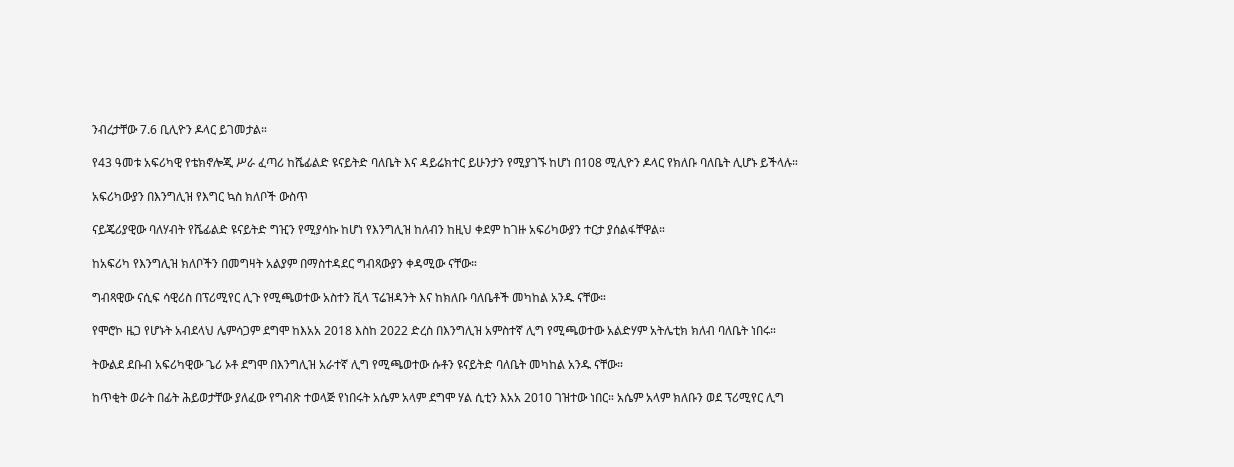ንብረታቸው 7.6 ቢሊዮን ዶላር ይገመታል።

የ43 ዓመቱ አፍሪካዊ የቴክኖሎጂ ሥራ ፈጣሪ ከሼፊልድ ዩናይትድ ባለቤት እና ዳይሬክተር ይሁንታን የሚያገኙ ከሆነ በ108 ሚሊዮን ዶላር የክለቡ ባለቤት ሊሆኑ ይችላሉ።

አፍሪካውያን በእንግሊዝ የእግር ኳስ ክለቦች ውስጥ

ናይጄሪያዊው ባለሃብት የሼፊልድ ዩናይትድ ግዢን የሚያሳኩ ከሆነ የእንግሊዝ ከለብን ከዚህ ቀደም ከገዙ አፍሪካውያን ተርታ ያሰልፋቸዋል።

ከአፍሪካ የእንግሊዝ ክለቦችን በመግዛት አልያም በማስተዳደር ግብጻውያን ቀዳሚው ናቸው።

ግብጻዊው ናሲፍ ሳዊሪስ በፕሪሚየር ሊጉ የሚጫወተው አስተን ቪላ ፕሬዝዳንት እና ከክለቡ ባለቤቶች መካከል አንዱ ናቸው።

የሞሮኮ ዜጋ የሆኑት አብደላህ ሌምሳጋም ደግሞ ከእአአ 2018 እስከ 2022 ድረስ በእንግሊዝ አምስተኛ ሊግ የሚጫወተው አልድሃም አትሌቲክ ክለብ ባለቤት ነበሩ።

ትውልደ ደቡብ አፍሪካዊው ጌሪ ኦቶ ደግሞ በእንግሊዝ አራተኛ ሊግ የሚጫወተው ሱቶን ዩናይትድ ባለቤት መካከል አንዱ ናቸው።

ከጥቂት ወራት በፊት ሕይወታቸው ያለፈው የግብጽ ተወላጅ የነበሩት አሴም አላም ደግሞ ሃል ሲቲን እአአ 2010 ገዝተው ነበር። አሴም አላም ክለቡን ወደ ፕሪሚየር ሊግ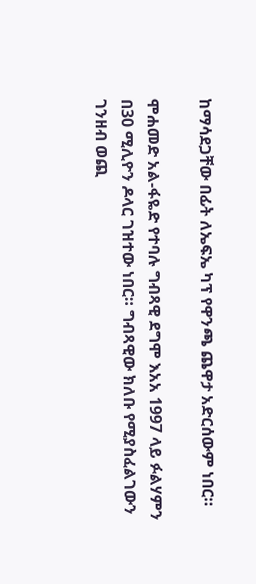ከማሳደጋቸው በፊት ለኤፍኤ ካፕ የዋንጫ ጨዋታ አድርሰውም ነበር።

ሞሐመድ አል-ፋዬድ የተባሉ ግብጻዊ ደግሞ እአአ 1997 ላይ ፉልሃምን በ30 ሚሊዮን ዶላር ገዝተው ነበር። ግብጻዊው ክለቡ የሚያስፈልገውን ገንዘብ ወጪ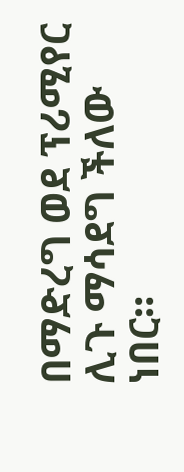በማድረግ ወደ ፕሪሚየር ሊጉ ማሳደግ ችለው ነበር።